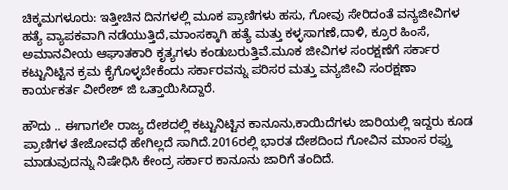ಚಿಕ್ಕಮಗಳೂರು: ಇತ್ತೀಚಿನ ದಿನಗಳಲ್ಲಿ ಮೂಕ ಪ್ರಾಣಿಗಳು ಹಸು, ಗೋವು ಸೇರಿದಂತೆ ವನ್ಯಜೀವಿಗಳ ಹತ್ಯೆ ವ್ಯಾಪಕವಾಗಿ ನಡೆಯುತ್ತಿದೆ,ಮಾಂಸಕ್ಕಾಗಿ ಹತ್ಯೆ ಮತ್ತು ಕಳ್ಳಸಾಗಣೆ,ದಾಳಿ, ಕ್ರೂರ ಹಿಂಸೆ, ಅಮಾನವೀಯ ಆಘಾತಕಾರಿ ಕೃತ್ಯಗಳು ಕಂಡುಬರುತ್ತಿವೆ.ಮೂಕ ಜೀವಿಗಳ ಸಂರಕ್ಷಣೆಗೆ ಸರ್ಕಾರ ಕಟ್ಟುನಿಟ್ಟಿನ ಕ್ರಮ ಕೈಗೊಳ್ಳಬೇಕೆಂದು ಸರ್ಕಾರವನ್ನು ಪರಿಸರ ಮತ್ತು ವನ್ಯಜೀವಿ ಸಂರಕ್ಷಣಾ ಕಾರ್ಯಕರ್ತ ವೀರೇಶ್ ಜಿ ಒತ್ತಾಯಿಸಿದ್ದಾರೆ.

ಹೌದು .. ಈಗಾಗಲೇ ರಾಜ್ಯ ದೇಶದಲ್ಲಿ ಕಟ್ಟುನಿಟ್ಟಿನ ಕಾನೂನು,ಕಾಯಿದೆಗಳು ಜಾರಿಯಲ್ಲಿ ಇದ್ದರು ಕೂಡ ಪ್ರಾಣಿಗಳ ತೇಜೋವಧೆ ಹೇಗಿಲ್ಲದೆ ಸಾಗಿದೆ.2016ರಲ್ಲಿ ಭಾರತ ದೇಶದಿಂದ ಗೋವಿನ ಮಾಂಸ ರಫ್ತು ಮಾಡುವುದನ್ನು ನಿಷೇಧಿಸಿ ಕೇಂದ್ರ ಸರ್ಕಾರ ಕಾನೂನು ಜಾರಿಗೆ ತಂದಿದೆ.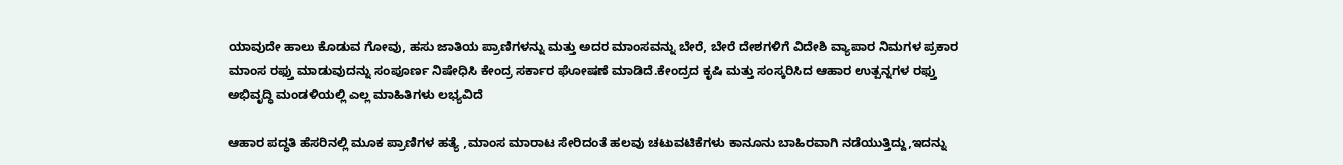ಯಾವುದೇ ಹಾಲು ಕೊಡುವ ಗೋವು, ಹಸು ಜಾತಿಯ ಪ್ರಾಣಿಗಳನ್ನು ಮತ್ತು ಅದರ ಮಾಂಸವನ್ನು ಬೇರೆ, ಬೇರೆ ದೇಶಗಳಿಗೆ ವಿದೇಶಿ ವ್ಯಾಪಾರ ನಿಮಗಳ ಪ್ರಕಾರ ಮಾಂಸ ರಫ್ತು ಮಾಡುವುದನ್ನು ಸಂಪೂರ್ಣ ನಿಷೇಧಿಸಿ ಕೇಂದ್ರ ಸರ್ಕಾರ ಘೋಷಣೆ ಮಾಡಿದೆ.ಕೇಂದ್ರದ ಕೃಷಿ ಮತ್ತು ಸಂಸ್ಕರಿಸಿದ ಆಹಾರ ಉತ್ಪನ್ನಗಳ ರಫ್ತು ಅಭಿವೃದ್ಧಿ ಮಂಡಳಿಯಲ್ಲಿ ಎಲ್ಲ ಮಾಹಿತಿಗಳು ಲಭ್ಯವಿದೆ

ಆಹಾರ ಪದ್ಧತಿ ಹೆಸರಿನಲ್ಲಿ ಮೂಕ ಪ್ರಾಣಿಗಳ ಹತ್ಯೆ ,ಮಾಂಸ ಮಾರಾಟ ಸೇರಿದಂತೆ ಹಲವು ಚಟುವಟಿಕೆಗಳು ಕಾನೂನು ಬಾಹಿರವಾಗಿ ನಡೆಯುತ್ತಿದ್ದು,ಇದನ್ನು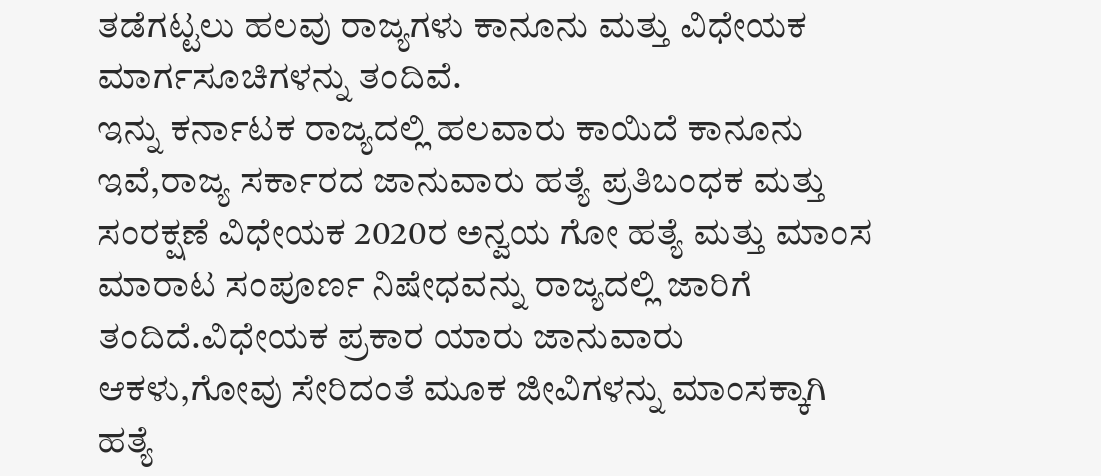ತಡೆಗಟ್ಟಲು ಹಲವು ರಾಜ್ಯಗಳು ಕಾನೂನು ಮತ್ತು ವಿಧೇಯಕ ಮಾರ್ಗಸೂಚಿಗಳನ್ನು ತಂದಿವೆ.
ಇನ್ನು ಕರ್ನಾಟಕ ರಾಜ್ಯದಲ್ಲಿ ಹಲವಾರು ಕಾಯಿದೆ ಕಾನೂನು ಇವೆ,ರಾಜ್ಯ ಸರ್ಕಾರದ ಜಾನುವಾರು ಹತ್ಯೆ ಪ್ರತಿಬಂಧಕ ಮತ್ತು ಸಂರಕ್ಷಣೆ ವಿಧೇಯಕ 2020ರ ಅನ್ವಯ ಗೋ ಹತ್ಯೆ ಮತ್ತು ಮಾಂಸ ಮಾರಾಟ ಸಂಪೂರ್ಣ ನಿಷೇಧವನ್ನು ರಾಜ್ಯದಲ್ಲಿ ಜಾರಿಗೆ ತಂದಿದೆ.ವಿಧೇಯಕ ಪ್ರಕಾರ ಯಾರು ಜಾನುವಾರು ಆಕಳು,ಗೋವು ಸೇರಿದಂತೆ ಮೂಕ ಜೀವಿಗಳನ್ನು ಮಾಂಸಕ್ಕಾಗಿ ಹತ್ಯೆ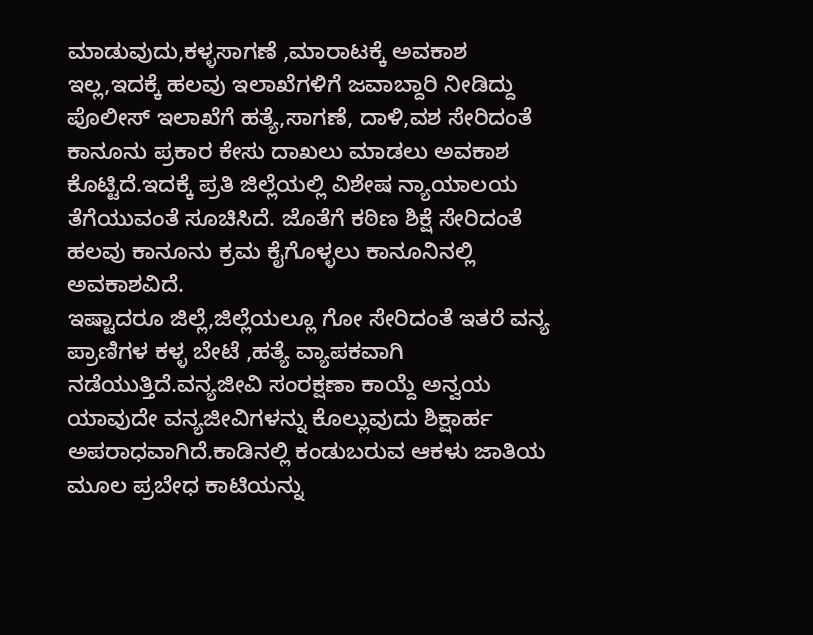ಮಾಡುವುದು,ಕಳ್ಳಸಾಗಣೆ ,ಮಾರಾಟಕ್ಕೆ ಅವಕಾಶ ಇಲ್ಲ,ಇದಕ್ಕೆ ಹಲವು ಇಲಾಖೆಗಳಿಗೆ ಜವಾಬ್ದಾರಿ ನೀಡಿದ್ದು ಪೊಲೀಸ್ ಇಲಾಖೆಗೆ ಹತ್ಯೆ,ಸಾಗಣೆ, ದಾಳಿ,ವಶ ಸೇರಿದಂತೆ ಕಾನೂನು ಪ್ರಕಾರ ಕೇಸು ದಾಖಲು ಮಾಡಲು ಅವಕಾಶ ಕೊಟ್ಟಿದೆ.ಇದಕ್ಕೆ ಪ್ರತಿ ಜಿಲ್ಲೆಯಲ್ಲಿ ವಿಶೇಷ ನ್ಯಾಯಾಲಯ ತೆಗೆಯುವಂತೆ ಸೂಚಿಸಿದೆ. ಜೊತೆಗೆ ಕಠಿಣ ಶಿಕ್ಷೆ ಸೇರಿದಂತೆ ಹಲವು ಕಾನೂನು ಕ್ರಮ ಕೈಗೊಳ್ಳಲು ಕಾನೂನಿನಲ್ಲಿ ಅವಕಾಶವಿದೆ.
ಇಷ್ಟಾದರೂ ಜಿಲ್ಲೆ,ಜಿಲ್ಲೆಯಲ್ಲೂ ಗೋ ಸೇರಿದಂತೆ ಇತರೆ ವನ್ಯ ಪ್ರಾಣಿಗಳ ಕಳ್ಳ ಬೇಟೆ ,ಹತ್ಯೆ ವ್ಯಾಪಕವಾಗಿ ನಡೆಯುತ್ತಿದೆ.ವನ್ಯಜೀವಿ ಸಂರಕ್ಷಣಾ ಕಾಯ್ದೆ ಅನ್ವಯ ಯಾವುದೇ ವನ್ಯಜೀವಿಗಳನ್ನು ಕೊಲ್ಲುವುದು ಶಿಕ್ಷಾರ್ಹ ಅಪರಾಧವಾಗಿದೆ.ಕಾಡಿನಲ್ಲಿ ಕಂಡುಬರುವ ಆಕಳು ಜಾತಿಯ ಮೂಲ ಪ್ರಬೇಧ ಕಾಟಿಯನ್ನು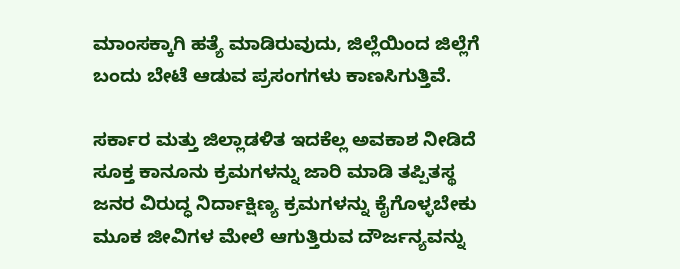ಮಾಂಸಕ್ಕಾಗಿ ಹತ್ಯೆ ಮಾಡಿರುವುದು, ಜಿಲ್ಲೆಯಿಂದ ಜಿಲ್ಲೆಗೆ ಬಂದು ಬೇಟೆ ಆಡುವ ಪ್ರಸಂಗಗಳು ಕಾಣಸಿಗುತ್ತಿವೆ.

ಸರ್ಕಾರ ಮತ್ತು ಜಿಲ್ಲಾಡಳಿತ ಇದಕೆಲ್ಲ ಅವಕಾಶ ನೀಡಿದೆ ಸೂಕ್ತ ಕಾನೂನು ಕ್ರಮಗಳನ್ನು ಜಾರಿ ಮಾಡಿ ತಪ್ಪಿತಸ್ಥ ಜನರ ವಿರುದ್ಧ ನಿರ್ದಾಕ್ಷಿಣ್ಯ ಕ್ರಮಗಳನ್ನು ಕೈಗೊಳ್ಳಬೇಕು ಮೂಕ ಜೀವಿಗಳ ಮೇಲೆ ಆಗುತ್ತಿರುವ ದೌರ್ಜನ್ಯವನ್ನು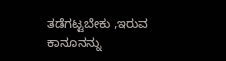ತಡೆಗಟ್ಟಬೇಕು ,ಇರುವ ಕಾನೂನನ್ನು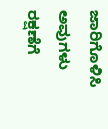ಜಾರಿಗೊಳಿಸಿ ಅವುಗಳು ರಕ್ಷಣೆಗೆ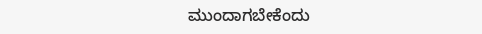ಮುಂದಾಗಬೇಕೆಂದು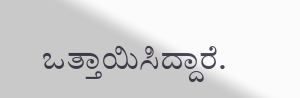ಒತ್ತಾಯಿಸಿದ್ದಾರೆ.